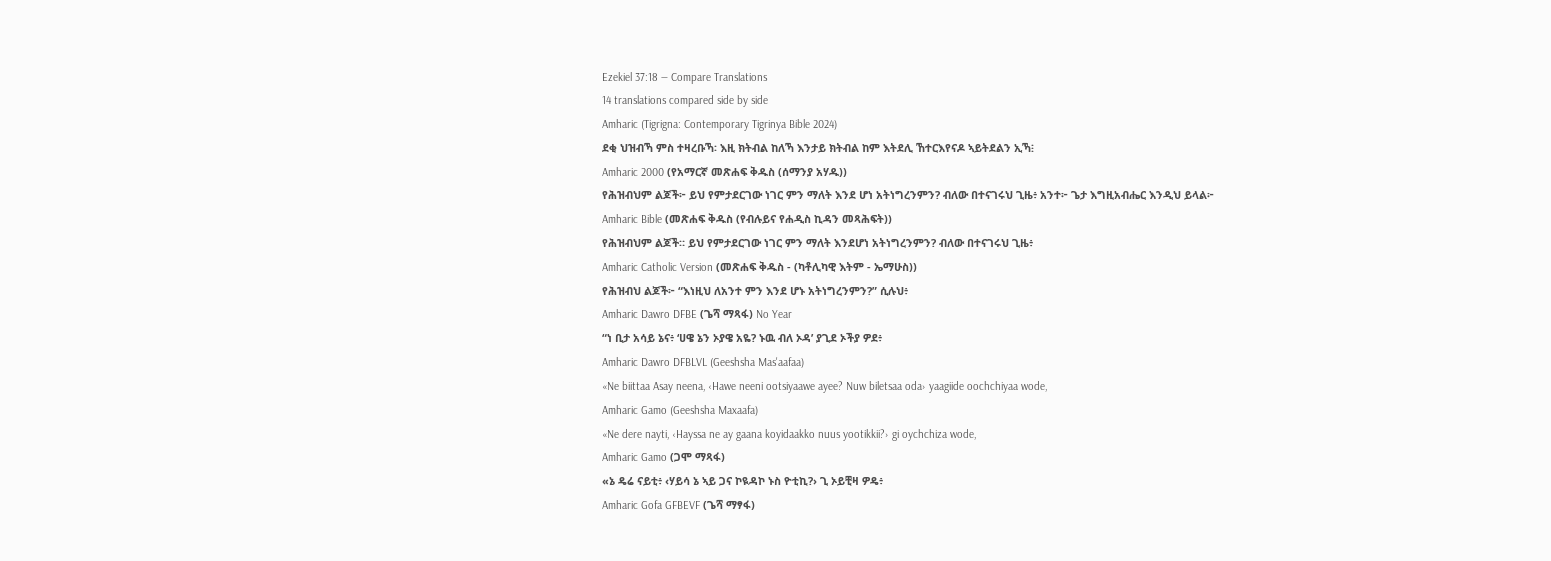Ezekiel 37:18 — Compare Translations
14 translations compared side by side
Amharic (Tigrigna: Contemporary Tigrinya Bible 2024)
ደቂ ህዝብኻ ምስ ተዛረቡኻ፡ እዚ ክትብል ከለኻ እንታይ ክትብል ከም እትደሊ ኸተርእየናዶ ኣይትደልን ኢኻ፧
Amharic 2000 (የአማርኛ መጽሐፍ ቅዱስ (ሰማንያ አሃዱ))
የሕዝብህም ልጆች፦ ይህ የምታደርገው ነገር ምን ማለት እንደ ሆነ አትነግረንምን? ብለው በተናገሩህ ጊዜ፥ አንተ፦ ጌታ እግዚአብሔር እንዲህ ይላል፦
Amharic Bible (መጽሐፍ ቅዱስ (የብሉይና የሐዲስ ኪዳን መጻሕፍት))
የሕዝብህም ልጆች። ይህ የምታደርገው ነገር ምን ማለት እንደሆነ አትነግረንምን? ብለው በተናገሩህ ጊዜ፥
Amharic Catholic Version (መጽሐፍ ቅዱስ - (ካቶሊካዊ እትም - ኤማሁስ))
የሕዝብህ ልጆች፦ “እነዚህ ለአንተ ምን እንደ ሆኑ አትነግረንምን?” ሲሉህ፥
Amharic Dawro DFBE (ጌሻ ማጻፋ) No Year
“ነ ቢታ አሳይ ኔና፥ ‘ሀዌ ኔን ኦያዌ አዬ? ኑዉ ብለ ኦዳ’ ያጊደ ኦችያ ዎደ፥
Amharic Dawro DFBLVL (Geeshsha Mas'aafaa)
«Ne biittaa Asay neena, ‹Hawe neeni ootsiyaawe ayee? Nuw biletsaa oda› yaagiide oochchiyaa wode,
Amharic Gamo (Geeshsha Maxaafa)
«Ne dere nayti, ‹Hayssa ne ay gaana koyidaakko nuus yootikkii?› gi oychchiza wode,
Amharic Gamo (ጋሞ ማጻፋ)
«ኔ ዴሬ ናይቲ፥ ‹ሃይሳ ኔ ኣይ ጋና ኮዪዳኮ ኑስ ዮቲኪ?› ጊ ኦይቺዛ ዎዴ፥
Amharic Gofa GFBEVF (ጌሻ ማፃፋ)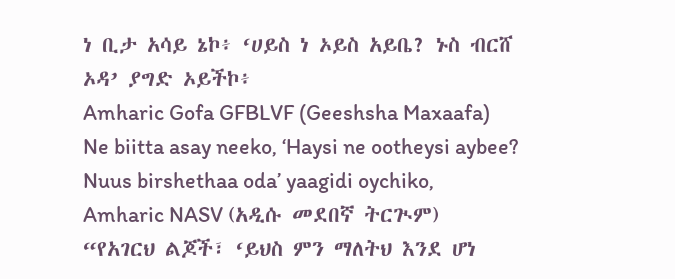ነ ቢታ አሳይ ኔኮ፥ ‘ሀይስ ነ ኦይስ አይቤ? ኑስ ብርሸ ኦዳ’ ያግድ ኦይችኮ፥
Amharic Gofa GFBLVF (Geeshsha Maxaafa)
Ne biitta asay neeko, ‘Haysi ne ootheysi aybee? Nuus birshethaa oda’ yaagidi oychiko,
Amharic NASV (አዲሱ መደበኛ ትርጒም)
“የአገርህ ልጆች፣ ‘ይህስ ምን ማለትህ እንደ ሆነ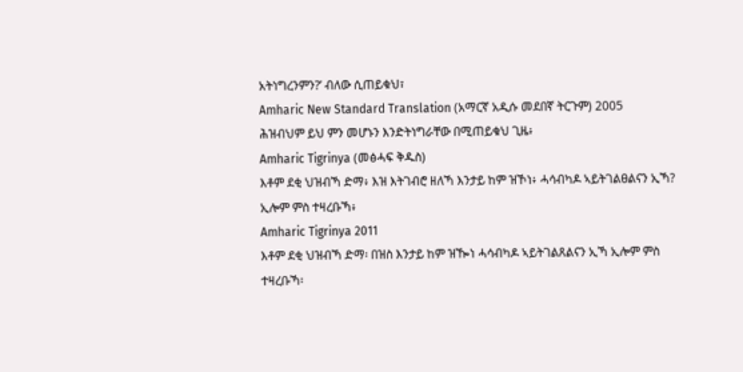አትነግረንምን?’ ብለው ሲጠይቁህ፣
Amharic New Standard Translation (አማርኛ አዲሱ መደበኛ ትርጉም) 2005
ሕዝብህም ይህ ምን መሆኑን እንድትነግራቸው በሚጠይቁህ ጊዜ፥
Amharic Tigrinya (መፅሓፍ ቅዱስ)
እቶም ደቂ ህዝብኻ ድማ፥ እዝ እትገብሮ ዘለኻ እንታይ ከም ዝኾነ፥ ሓሳብካዶ ኣይትገልፀልናን ኢኻ? ኢሎም ምስ ተዛረቡኻ፥
Amharic Tigrinya 2011
እቶም ደቂ ህዝብኻ ድማ፡ በዝስ እንታይ ከም ዝዀነ ሓሳብካዶ ኣይትገልጸልናን ኢኻ ኢሎም ምስ ተዛረቡኻ፡